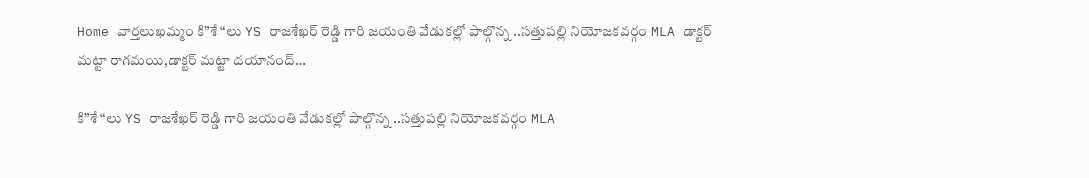Home వార్తలుఖమ్మం కి”శే “లు YS రాజశేఖర్ రెడ్డి గారి జయంతి వేడుకల్లో పాల్గొన్న ..సత్తుపల్లి నియోజకవర్గం MLA డాక్టర్ మట్టా రాగమయి,డాక్టర్ మట్టా దయానంద్…

కి”శే “లు YS రాజశేఖర్ రెడ్డి గారి జయంతి వేడుకల్లో పాల్గొన్న ..సత్తుపల్లి నియోజకవర్గం MLA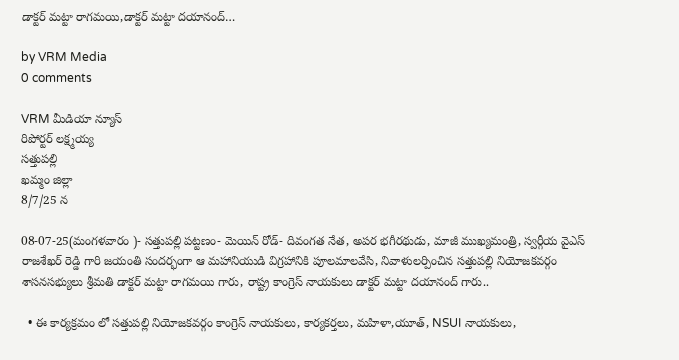డాక్టర్ మట్టా రాగమయి,డాక్టర్ మట్టా దయానంద్…

by VRM Media
0 comments

VRM మీడియా న్యూస్
రిపోర్టర్ లక్ష్మయ్య
సత్తుపల్లి
ఖమ్మం జిల్లా
8/7/25 న

08-07-25(మంగళవారం )- సత్తుపల్లి పట్టణం- మెయిన్ రోడ్- దివంగత నేత, అపర భగీరథుడు, మాజీ ముఖ్యమంత్రి, స్వర్గీయ వైఎస్ రాజశేఖర్ రెడ్డి గారి జయంతి సందర్భంగా ఆ మహానియుడి విగ్రహానికి పూలమాలవేసి, నివాళులర్పించిన సత్తుపల్లి నియోజకవర్గం శాసనసభ్యులు శ్రీమతి డాక్టర్ మట్టా రాగమయి గారు, రాష్ట్ర కాంగ్రెస్ నాయకులు డాక్టర్ మట్టా దయానంద్ గారు..

  • ఈ కార్యక్రమం లో సత్తుపల్లి నియోజకవర్గం కాంగ్రెస్ నాయకులు, కార్యకర్తలు, మహిళా,యూత్, NSUI నాయకులు,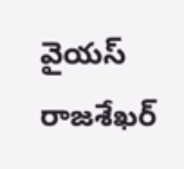వైయస్ రాజశేఖర్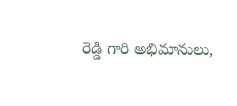రెడ్డి గారి అభిమానులు,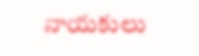నాయకులు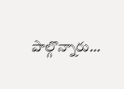పాల్గొన్నారు…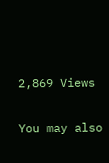2,869 Views

You may also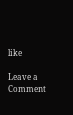like

Leave a Comment